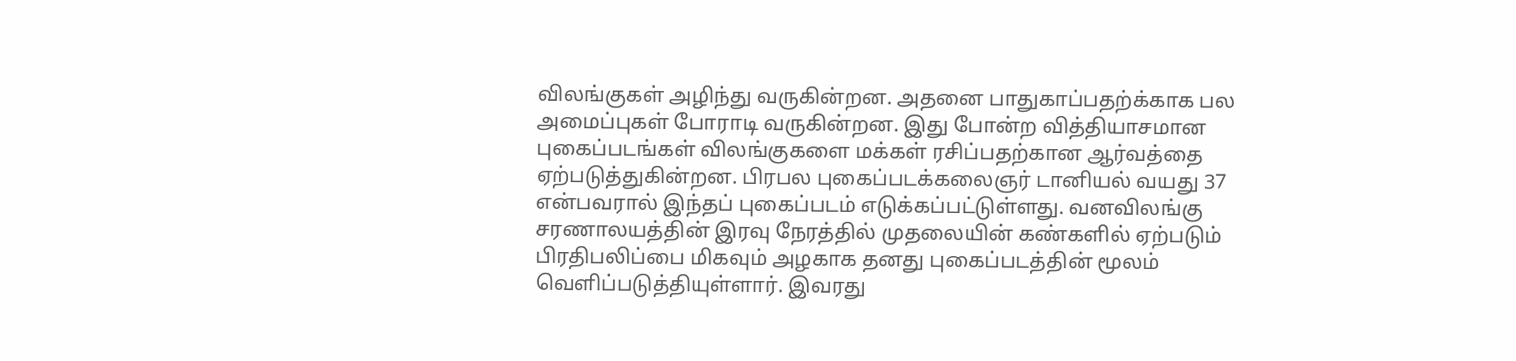விலங்குகள் அழிந்து வருகின்றன. அதனை பாதுகாப்பதற்க்காக பல அமைப்புகள் போராடி வருகின்றன. இது போன்ற வித்தியாசமான புகைப்படங்கள் விலங்குகளை மக்கள் ரசிப்பதற்கான ஆர்வத்தை ஏற்படுத்துகின்றன. பிரபல புகைப்படக்கலைஞர் டானியல் வயது 37 என்பவரால் இந்தப் புகைப்படம் எடுக்கப்பட்டுள்ளது. வனவிலங்கு சரணாலயத்தின் இரவு நேரத்தில் முதலையின் கண்களில் ஏற்படும் பிரதிபலிப்பை மிகவும் அழகாக தனது புகைப்படத்தின் மூலம் வெளிப்படுத்தியுள்ளார். இவரது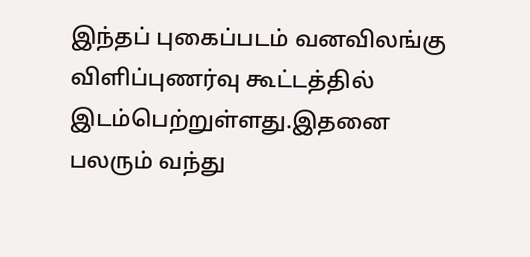இந்தப் புகைப்படம் வனவிலங்கு விளிப்புணர்வு கூட்டத்தில் இடம்பெற்றுள்ளது.இதனை பலரும் வந்து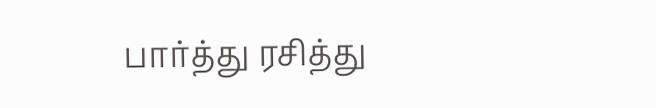பார்த்து ரசித்து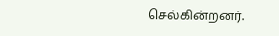செல்கின்றனர்.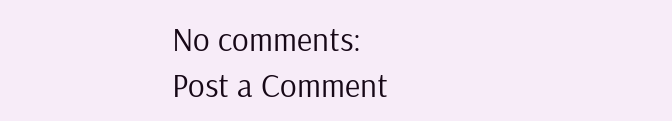No comments:
Post a Comment